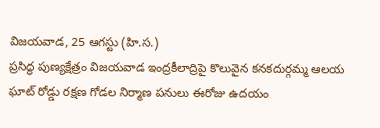విజయవాడ, 25 ఆగస్టు (హి.స.)
ప్రసిద్ధ పుణ్యక్షేత్రం విజయవాడ ఇంద్రకీలాద్రిపై కొలువైన కనకదుర్గమ్మ ఆలయ ఘాట్ రోడ్డు రక్షణ గోడల నిర్మాణ పనులు ఈరోజు ఉదయం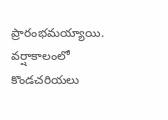ప్రారంభమయ్యాయి. వర్షాకాలంలో కొండచరియలు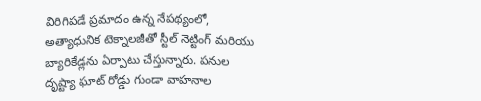విరిగిపడే ప్రమాదం ఉన్న నేపథ్యంలో, అత్యాధునిక టెక్నాలజీతో స్టీల్ నెట్టింగ్ మరియు బ్యారికేడ్లను ఏర్పాటు చేస్తున్నారు. పనుల దృష్ట్యా ఘాట్ రోడ్డు గుండా వాహనాల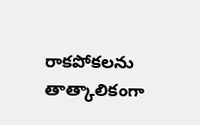రాకపోకలను తాత్కాలికంగా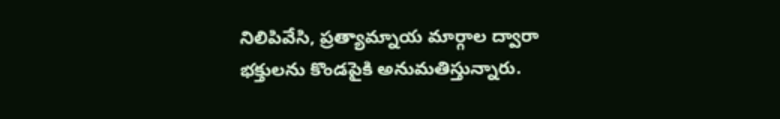నిలిపివేసి, ప్రత్యామ్నాయ మార్గాల ద్వారా భక్తులను కొండపైకి అనుమతిస్తున్నారు.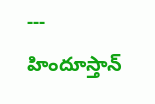---
హిందూస్తాన్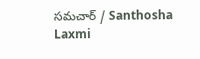సమచార్ / Santhosha Laxmi